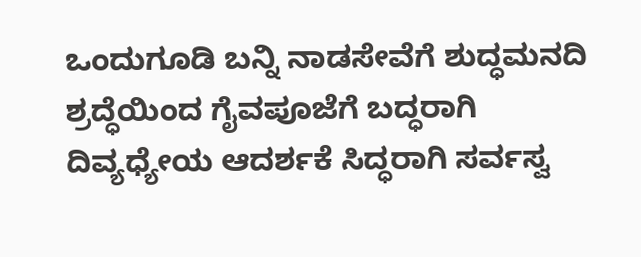ಒಂದುಗೂಡಿ ಬನ್ನಿ ನಾಡಸೇವೆಗೆ ಶುದ್ಧಮನದಿ ಶ್ರದ್ಧೆಯಿಂದ ಗೈವಪೂಜೆಗೆ ಬದ್ಧರಾಗಿ ದಿವ್ಯಧ್ಯೇಯ ಆದರ್ಶಕೆ ಸಿದ್ಧರಾಗಿ ಸರ್ವಸ್ವ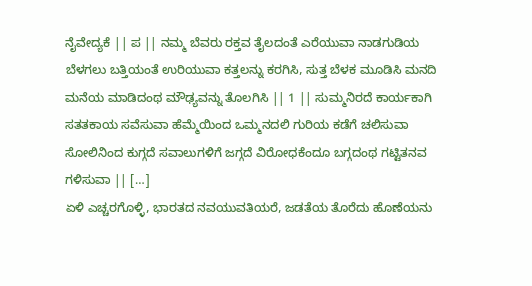ನೈವೇದ್ಯಕೆ || ಪ || ನಮ್ಮ ಬೆವರು ರಕ್ತವ ತೈಲದಂತೆ ಎರೆಯುವಾ ನಾಡಗುಡಿಯ ಬೆಳಗಲು ಬತ್ತಿಯಂತೆ ಉರಿಯುವಾ ಕತ್ತಲನ್ನು ಕರಗಿಸಿ, ಸುತ್ತ ಬೆಳಕ ಮೂಡಿಸಿ ಮನದಿ ಮನೆಯ ಮಾಡಿದಂಥ ಮೌಢ್ಯವನ್ನು ತೊಲಗಿಸಿ || 1 || ಸುಮ್ಮನಿರದೆ ಕಾರ್ಯಕಾಗಿ ಸತತಕಾಯ ಸವೆಸುವಾ ಹೆಮ್ಮೆಯಿಂದ ಒಮ್ಮನದಲಿ ಗುರಿಯ ಕಡೆಗೆ ಚಲಿಸುವಾ ಸೋಲಿನಿಂದ ಕುಗ್ಗದೆ ಸವಾಲುಗಳಿಗೆ ಜಗ್ಗದೆ ವಿರೋಧಕೆಂದೂ ಬಗ್ಗದಂಥ ಗಟ್ಟಿತನವ ಗಳಿಸುವಾ || […]
ಏಳಿ ಎಚ್ಚರಗೊಳ್ಳಿ, ಭಾರತದ ನವಯುವತಿಯರೆ, ಜಡತೆಯ ತೊರೆದು ಹೊಣೆಯನು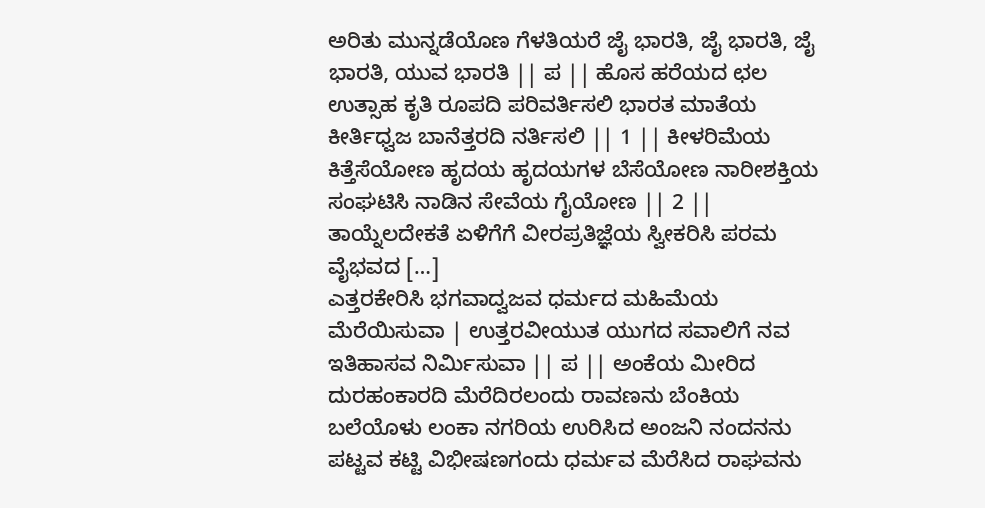ಅರಿತು ಮುನ್ನಡೆಯೊಣ ಗೆಳತಿಯರೆ ಜೈ ಭಾರತಿ, ಜೈ ಭಾರತಿ, ಜೈ ಭಾರತಿ, ಯುವ ಭಾರತಿ || ಪ || ಹೊಸ ಹರೆಯದ ಛಲ ಉತ್ಸಾಹ ಕೃತಿ ರೂಪದಿ ಪರಿವರ್ತಿಸಲಿ ಭಾರತ ಮಾತೆಯ ಕೀರ್ತಿಧ್ವಜ ಬಾನೆತ್ತರದಿ ನರ್ತಿಸಲಿ || 1 || ಕೀಳರಿಮೆಯ ಕಿತ್ತೆಸೆಯೋಣ ಹೃದಯ ಹೃದಯಗಳ ಬೆಸೆಯೋಣ ನಾರೀಶಕ್ತಿಯ ಸಂಘಟಿಸಿ ನಾಡಿನ ಸೇವೆಯ ಗೈಯೋಣ || 2 || ತಾಯ್ನೆಲದೇಕತೆ ಏಳಿಗೆಗೆ ವೀರಪ್ರತಿಜ್ಞೆಯ ಸ್ವೀಕರಿಸಿ ಪರಮ ವೈಭವದ […]
ಎತ್ತರಕೇರಿಸಿ ಭಗವಾದ್ವಜವ ಧರ್ಮದ ಮಹಿಮೆಯ ಮೆರೆಯಿಸುವಾ | ಉತ್ತರವೀಯುತ ಯುಗದ ಸವಾಲಿಗೆ ನವ ಇತಿಹಾಸವ ನಿರ್ಮಿಸುವಾ || ಪ || ಅಂಕೆಯ ಮೀರಿದ ದುರಹಂಕಾರದಿ ಮೆರೆದಿರಲಂದು ರಾವಣನು ಬೆಂಕಿಯ ಬಲೆಯೊಳು ಲಂಕಾ ನಗರಿಯ ಉರಿಸಿದ ಅಂಜನಿ ನಂದನನು ಪಟ್ಟವ ಕಟ್ಟಿ ವಿಭೀಷಣಗಂದು ಧರ್ಮವ ಮೆರೆಸಿದ ರಾಘವನು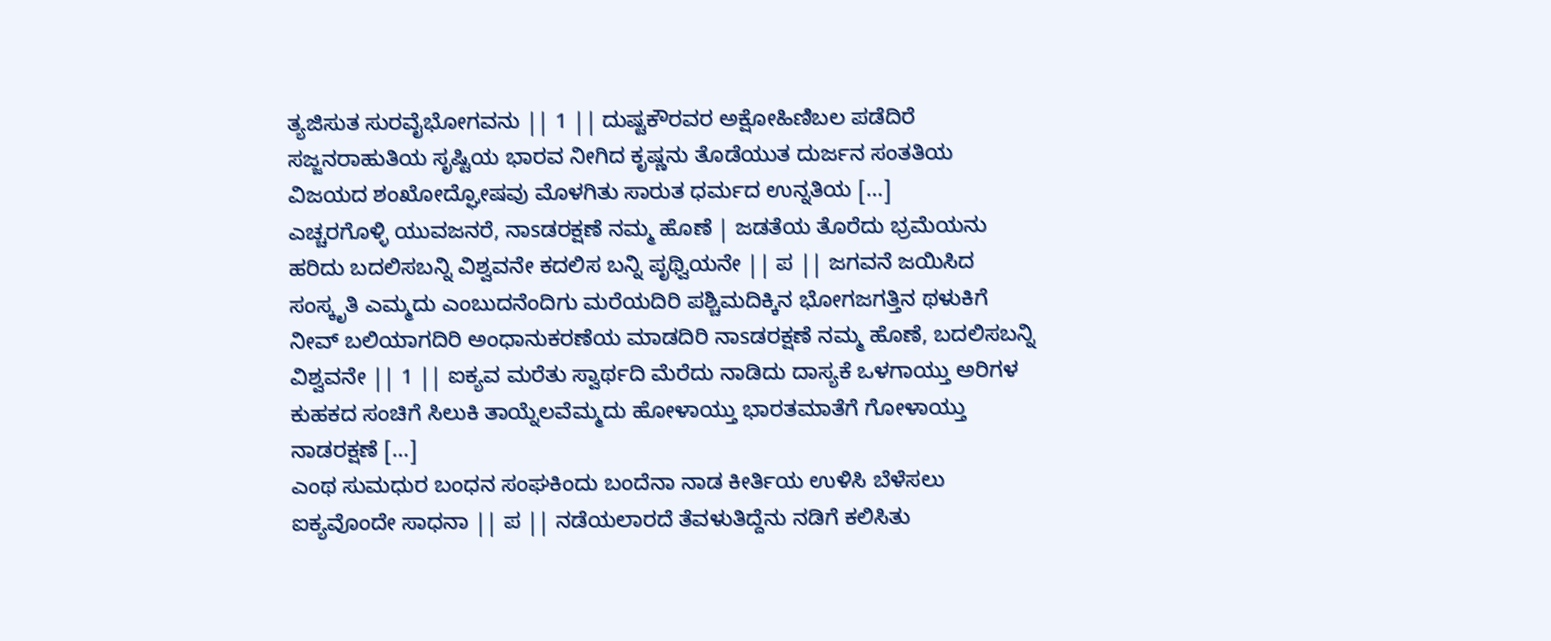ತ್ಯಜಿಸುತ ಸುರವೈಭೋಗವನು || 1 || ದುಷ್ಟಕೌರವರ ಅಕ್ಷೋಹಿಣಿಬಲ ಪಡೆದಿರೆ ಸಜ್ಜನರಾಹುತಿಯ ಸೃಷ್ಟಿಯ ಭಾರವ ನೀಗಿದ ಕೃಷ್ಣನು ತೊಡೆಯುತ ದುರ್ಜನ ಸಂತತಿಯ ವಿಜಯದ ಶಂಖೋದ್ಘೋಷವು ಮೊಳಗಿತು ಸಾರುತ ಧರ್ಮದ ಉನ್ನತಿಯ […]
ಎಚ್ಚರಗೊಳ್ಳಿ ಯುವಜನರೆ, ನಾsಡರಕ್ಷಣೆ ನಮ್ಮ ಹೊಣೆ | ಜಡತೆಯ ತೊರೆದು ಭ್ರಮೆಯನು ಹರಿದು ಬದಲಿಸಬನ್ನಿ ವಿಶ್ವವನೇ ಕದಲಿಸ ಬನ್ನಿ ಪೃಥ್ವಿಯನೇ || ಪ || ಜಗವನೆ ಜಯಿಸಿದ ಸಂಸ್ಕೃತಿ ಎಮ್ಮದು ಎಂಬುದನೆಂದಿಗು ಮರೆಯದಿರಿ ಪಶ್ಚಿಮದಿಕ್ಕಿನ ಭೋಗಜಗತ್ತಿನ ಥಳುಕಿಗೆ ನೀವ್ ಬಲಿಯಾಗದಿರಿ ಅಂಧಾನುಕರಣೆಯ ಮಾಡದಿರಿ ನಾsಡರಕ್ಷಣೆ ನಮ್ಮ ಹೊಣೆ, ಬದಲಿಸಬನ್ನಿ ವಿಶ್ವವನೇ || 1 || ಐಕ್ಯವ ಮರೆತು ಸ್ವಾರ್ಥದಿ ಮೆರೆದು ನಾಡಿದು ದಾಸ್ಯಕೆ ಒಳಗಾಯ್ತು ಅರಿಗಳ ಕುಹಕದ ಸಂಚಿಗೆ ಸಿಲುಕಿ ತಾಯ್ನೆಲವೆಮ್ಮದು ಹೋಳಾಯ್ತು ಭಾರತಮಾತೆಗೆ ಗೋಳಾಯ್ತು ನಾಡರಕ್ಷಣೆ […]
ಎಂಥ ಸುಮಧುರ ಬಂಧನ ಸಂಘಕಿಂದು ಬಂದೆನಾ ನಾಡ ಕೀರ್ತಿಯ ಉಳಿಸಿ ಬೆಳೆಸಲು ಐಕ್ಯವೊಂದೇ ಸಾಧನಾ || ಪ || ನಡೆಯಲಾರದೆ ತೆವಳುತಿದ್ದೆನು ನಡಿಗೆ ಕಲಿಸಿತು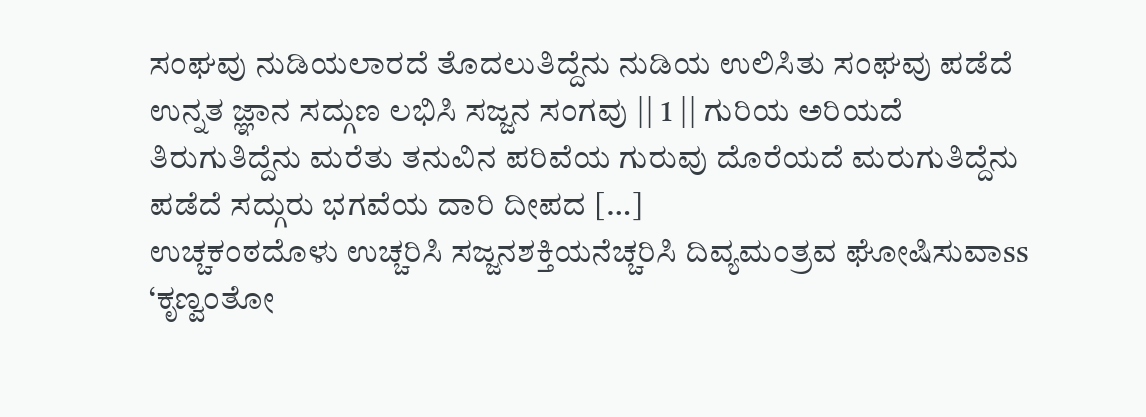ಸಂಘವು ನುಡಿಯಲಾರದೆ ತೊದಲುತಿದ್ದೆನು ನುಡಿಯ ಉಲಿಸಿತು ಸಂಘವು ಪಡೆದೆ ಉನ್ನತ ಜ್ಞಾನ ಸದ್ಗುಣ ಲಭಿಸಿ ಸಜ್ಜನ ಸಂಗವು || 1 || ಗುರಿಯ ಅರಿಯದೆ ತಿರುಗುತಿದ್ದೆನು ಮರೆತು ತನುವಿನ ಪರಿವೆಯ ಗುರುವು ದೊರೆಯದೆ ಮರುಗುತಿದ್ದೆನು ಪಡೆದೆ ಸದ್ಗುರು ಭಗವೆಯ ದಾರಿ ದೀಪದ […]
ಉಚ್ಚಕಂಠದೊಳು ಉಚ್ಚರಿಸಿ ಸಜ್ಜನಶಕ್ತಿಯನೆಚ್ಚರಿಸಿ ದಿವ್ಯಮಂತ್ರವ ಘೋಷಿಸುವಾss ‘ಕೃಣ್ವಂತೋ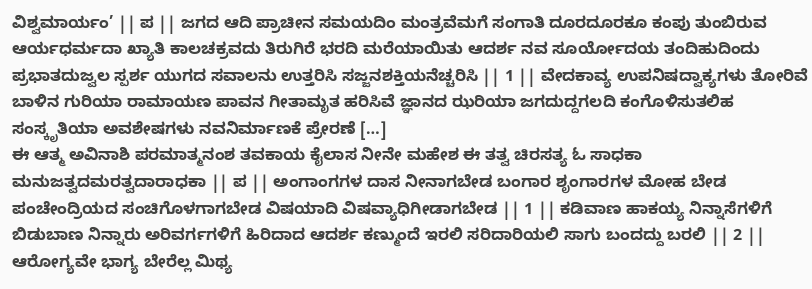ವಿಶ್ವಮಾರ್ಯಂ’ || ಪ || ಜಗದ ಆದಿ ಪ್ರಾಚೀನ ಸಮಯದಿಂ ಮಂತ್ರವೆಮಗೆ ಸಂಗಾತಿ ದೂರದೂರಕೂ ಕಂಪು ತುಂಬಿರುವ ಆರ್ಯಧರ್ಮದಾ ಖ್ಯಾತಿ ಕಾಲಚಕ್ರವದು ತಿರುಗಿರೆ ಭರದಿ ಮರೆಯಾಯಿತು ಆದರ್ಶ ನವ ಸೂರ್ಯೋದಯ ತಂದಿಹುದಿಂದು ಪ್ರಭಾತದುಜ್ವಲ ಸ್ಪರ್ಶ ಯುಗದ ಸವಾಲನು ಉತ್ತರಿಸಿ ಸಜ್ಜನಶಕ್ತಿಯನೆಚ್ಚರಿಸಿ || 1 || ವೇದಕಾವ್ಯ ಉಪನಿಷದ್ವಾಕ್ಯಗಳು ತೋರಿವೆ ಬಾಳಿನ ಗುರಿಯಾ ರಾಮಾಯಣ ಪಾವನ ಗೀತಾಮೃತ ಹರಿಸಿವೆ ಜ್ಞಾನದ ಝರಿಯಾ ಜಗದುದ್ದಗಲದಿ ಕಂಗೊಳಿಸುತಲಿಹ ಸಂಸ್ಕೃತಿಯಾ ಅವಶೇಷಗಳು ನವನಿರ್ಮಾಣಕೆ ಪ್ರೇರಣೆ […]
ಈ ಆತ್ಮ ಅವಿನಾಶಿ ಪರಮಾತ್ಮನಂಶ ತವಕಾಯ ಕೈಲಾಸ ನೀನೇ ಮಹೇಶ ಈ ತತ್ವ ಚಿರಸತ್ಯ ಓ ಸಾಧಕಾ ಮನುಜತ್ವದಮರತ್ವದಾರಾಧಕಾ || ಪ || ಅಂಗಾಂಗಗಳ ದಾಸ ನೀನಾಗಬೇಡ ಬಂಗಾರ ಶೃಂಗಾರಗಳ ಮೋಹ ಬೇಡ ಪಂಚೇಂದ್ರಿಯದ ಸಂಚಿಗೊಳಗಾಗಬೇಡ ವಿಷಯಾದಿ ವಿಷವ್ಯಾಧಿಗೀಡಾಗಬೇಡ || 1 || ಕಡಿವಾಣ ಹಾಕಯ್ಯ ನಿನ್ನಾಸೆಗಳಿಗೆ ಬಿಡುಬಾಣ ನಿನ್ನಾರು ಅರಿವರ್ಗಗಳಿಗೆ ಹಿರಿದಾದ ಆದರ್ಶ ಕಣ್ಮುಂದೆ ಇರಲಿ ಸರಿದಾರಿಯಲಿ ಸಾಗು ಬಂದದ್ದು ಬರಲಿ || 2 || ಆರೋಗ್ಯವೇ ಭಾಗ್ಯ ಬೇರೆಲ್ಲ ಮಿಥ್ಯ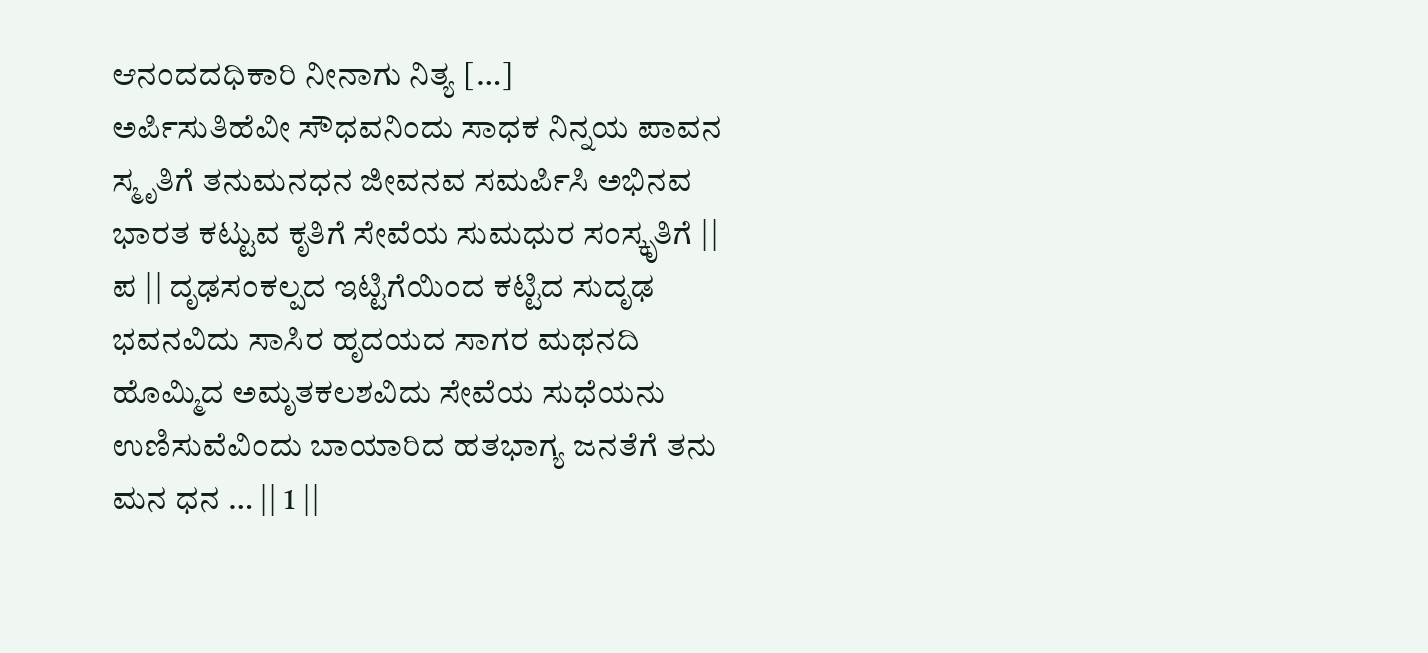ಆನಂದದಧಿಕಾರಿ ನೀನಾಗು ನಿತ್ಯ […]
ಅರ್ಪಿಸುತಿಹೆವೀ ಸೌಧವನಿಂದು ಸಾಧಕ ನಿನ್ನಯ ಪಾವನ ಸ್ಮೃತಿಗೆ ತನುಮನಧನ ಜೀವನವ ಸಮರ್ಪಿಸಿ ಅಭಿನವ ಭಾರತ ಕಟ್ಟುವ ಕೃತಿಗೆ ಸೇವೆಯ ಸುಮಧುರ ಸಂಸ್ಕೃತಿಗೆ || ಪ || ದೃಢಸಂಕಲ್ಪದ ಇಟ್ಟಿಗೆಯಿಂದ ಕಟ್ಟಿದ ಸುದೃಢ ಭವನವಿದು ಸಾಸಿರ ಹೃದಯದ ಸಾಗರ ಮಥನದಿ ಹೊಮ್ಮಿದ ಅಮೃತಕಲಶವಿದು ಸೇವೆಯ ಸುಧೆಯನು ಉಣಿಸುವೆವಿಂದು ಬಾಯಾರಿದ ಹತಭಾಗ್ಯ ಜನತೆಗೆ ತನು ಮನ ಧನ … || 1 ||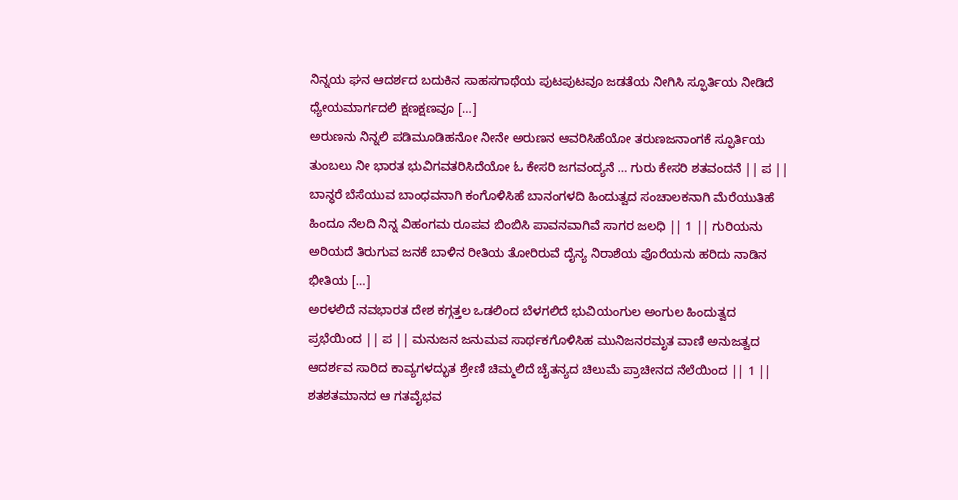ನಿನ್ನಯ ಘನ ಆದರ್ಶದ ಬದುಕಿನ ಸಾಹಸಗಾಥೆಯ ಪುಟಪುಟವೂ ಜಡತೆಯ ನೀಗಿಸಿ ಸ್ಫೂರ್ತಿಯ ನೀಡಿದೆ ಧ್ಯೇಯಮಾರ್ಗದಲಿ ಕ್ಷಣಕ್ಷಣವೂ […]
ಅರುಣನು ನಿನ್ನಲಿ ಪಡಿಮೂಡಿಹನೋ ನೀನೇ ಅರುಣನ ಆವರಿಸಿಹೆಯೋ ತರುಣಜನಾಂಗಕೆ ಸ್ಫೂರ್ತಿಯ ತುಂಬಲು ನೀ ಭಾರತ ಭುವಿಗವತರಿಸಿದೆಯೋ ಓ ಕೇಸರಿ ಜಗವಂದ್ಯನೆ … ಗುರು ಕೇಸರಿ ಶತವಂದನೆ || ಪ || ಬಾನ್ಧರೆ ಬೆಸೆಯುವ ಬಾಂಧವನಾಗಿ ಕಂಗೊಳಿಸಿಹೆ ಬಾನಂಗಳದಿ ಹಿಂದುತ್ವದ ಸಂಚಾಲಕನಾಗಿ ಮೆರೆಯುತಿಹೆ ಹಿಂದೂ ನೆಲದಿ ನಿನ್ನ ವಿಹಂಗಮ ರೂಪವ ಬಿಂಬಿಸಿ ಪಾವನವಾಗಿವೆ ಸಾಗರ ಜಲಧಿ || 1 || ಗುರಿಯನು ಅರಿಯದೆ ತಿರುಗುವ ಜನಕೆ ಬಾಳಿನ ರೀತಿಯ ತೋರಿರುವೆ ದೈನ್ಯ ನಿರಾಶೆಯ ಪೊರೆಯನು ಹರಿದು ನಾಡಿನ ಭೀತಿಯ […]
ಅರಳಲಿದೆ ನವಭಾರತ ದೇಶ ಕಗ್ಗತ್ತಲ ಒಡಲಿಂದ ಬೆಳಗಲಿದೆ ಭುವಿಯಂಗುಲ ಅಂಗುಲ ಹಿಂದುತ್ವದ ಪ್ರಭೆಯಿಂದ || ಪ || ಮನುಜನ ಜನುಮವ ಸಾರ್ಥಕಗೊಳಿಸಿಹ ಮುನಿಜನರಮೃತ ವಾಣಿ ಅನುಜತ್ವದ ಆದರ್ಶವ ಸಾರಿದ ಕಾವ್ಯಗಳದ್ಭುತ ಶ್ರೇಣಿ ಚಿಮ್ಮಲಿದೆ ಚೈತನ್ಯದ ಚಿಲುಮೆ ಪ್ರಾಚೀನದ ನೆಲೆಯಿಂದ || 1 || ಶತಶತಮಾನದ ಆ ಗತವೈಭವ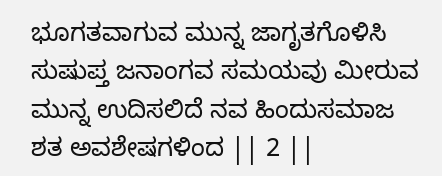ಭೂಗತವಾಗುವ ಮುನ್ನ ಜಾಗೃತಗೊಳಿಸಿ ಸುಷುಪ್ತ ಜನಾಂಗವ ಸಮಯವು ಮೀರುವ ಮುನ್ನ ಉದಿಸಲಿದೆ ನವ ಹಿಂದುಸಮಾಜ ಶತ ಅವಶೇಷಗಳಿಂದ || 2 ||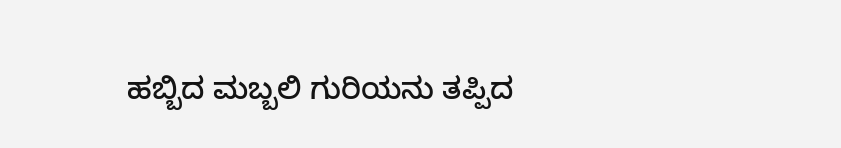ಹಬ್ಬಿದ ಮಬ್ಬಲಿ ಗುರಿಯನು ತಪ್ಪಿದ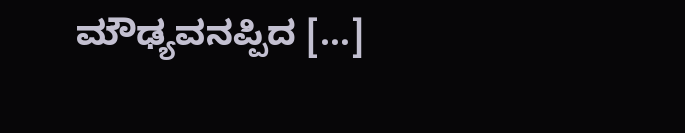ಮೌಢ್ಯವನಪ್ಪಿದ […]